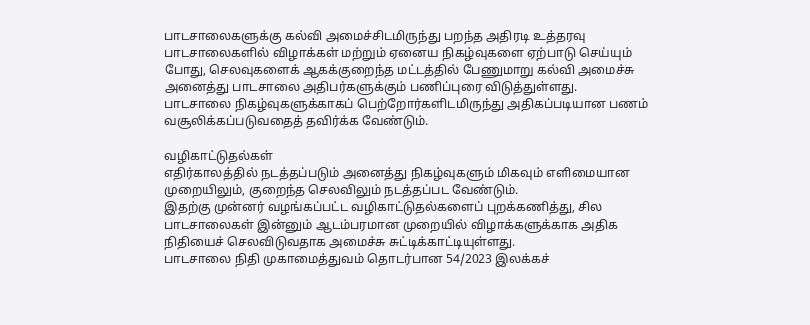பாடசாலைகளுக்கு கல்வி அமைச்சிடமிருந்து பறந்த அதிரடி உத்தரவு
பாடசாலைகளில் விழாக்கள் மற்றும் ஏனைய நிகழ்வுகளை ஏற்பாடு செய்யும் போது, செலவுகளைக் ஆகக்குறைந்த மட்டத்தில் பேணுமாறு கல்வி அமைச்சு அனைத்து பாடசாலை அதிபர்களுக்கும் பணிப்புரை விடுத்துள்ளது.
பாடசாலை நிகழ்வுகளுக்காகப் பெற்றோர்களிடமிருந்து அதிகப்படியான பணம் வசூலிக்கப்படுவதைத் தவிர்க்க வேண்டும்.

வழிகாட்டுதல்கள்
எதிர்காலத்தில் நடத்தப்படும் அனைத்து நிகழ்வுகளும் மிகவும் எளிமையான முறையிலும், குறைந்த செலவிலும் நடத்தப்பட வேண்டும்.
இதற்கு முன்னர் வழங்கப்பட்ட வழிகாட்டுதல்களைப் புறக்கணித்து, சில பாடசாலைகள் இன்னும் ஆடம்பரமான முறையில் விழாக்களுக்காக அதிக நிதியைச் செலவிடுவதாக அமைச்சு சுட்டிக்காட்டியுள்ளது.
பாடசாலை நிதி முகாமைத்துவம் தொடர்பான 54/2023 இலக்கச்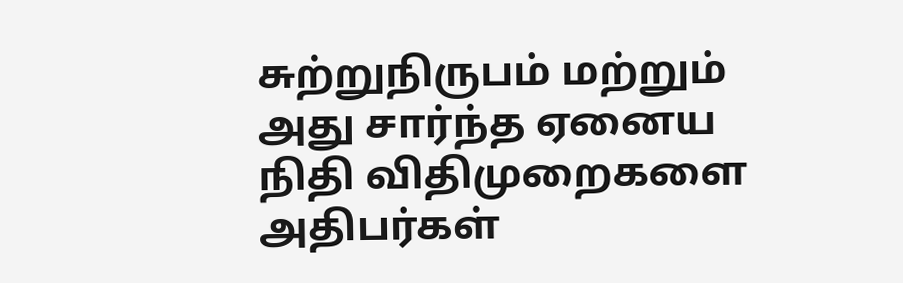சுற்றுநிருபம் மற்றும் அது சார்ந்த ஏனைய நிதி விதிமுறைகளை அதிபர்கள்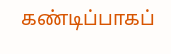கண்டிப்பாகப்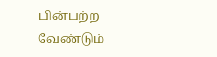பின்பற்ற வேண்டும்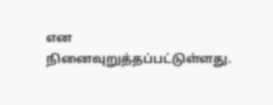என நினைவுறுத்தப்பட்டுள்ளது.